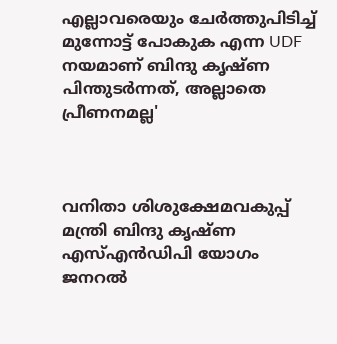എല്ലാവരെയും ചേർത്തുപിടിച്ച് മുന്നോട്ട് പോകുക എന്ന UDF നയമാണ് ബിന്ദു കൃഷ്ണ പിന്തുടർന്നത്, അല്ലാതെ പ്രീണനമല്ല'



വനിതാ ശിശുക്ഷേമവകുപ്പ് മന്ത്രി ബിന്ദു കൃഷ്ണ എസ്എൻഡിപി യോഗം ജനറൽ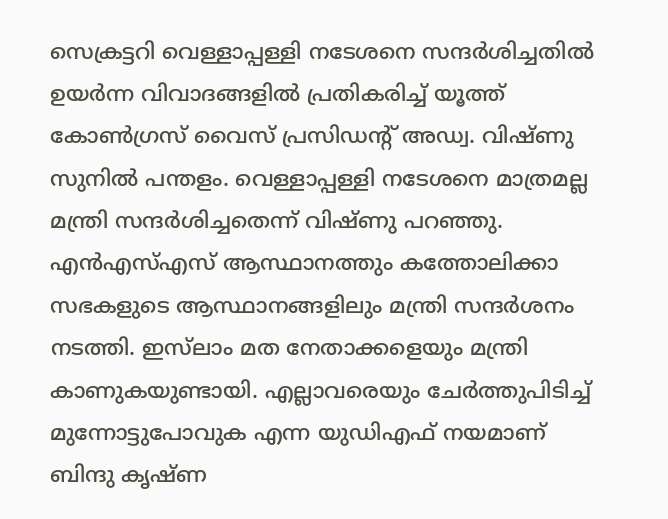സെക്രട്ടറി വെള്ളാപ്പള്ളി നടേശനെ സന്ദര്‍ശിച്ചതില്‍ ഉയര്‍ന്ന വിവാദങ്ങളില്‍ പ്രതികരിച്ച് യൂത്ത് കോണ്‍ഗ്രസ് വൈസ് പ്രസിഡന്റ് അഡ്വ. വിഷ്ണു സുനില്‍ പന്തളം. വെള്ളാപ്പള്ളി നടേശനെ മാത്രമല്ല മന്ത്രി സന്ദർശിച്ചതെന്ന് വിഷ്ണു പറഞ്ഞു. എന്‍എസ്എസ് ആസ്ഥാനത്തും കത്തോലിക്കാ സഭകളുടെ ആസ്ഥാനങ്ങളിലും മന്ത്രി സന്ദർശനം നടത്തി. ഇസ്‌ലാം മത നേതാക്കളെയും മന്ത്രി കാണുകയുണ്ടായി. എല്ലാവരെയും ചേര്‍ത്തുപിടിച്ച് മുന്നോട്ടുപോവുക എന്ന യുഡിഎഫ് നയമാണ് ബിന്ദു കൃഷ്ണ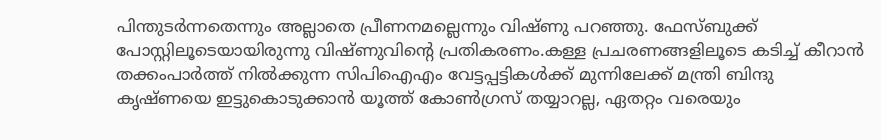പിന്തുടര്‍ന്നതെന്നും അല്ലാതെ പ്രീണനമല്ലെന്നും വിഷ്ണു പറഞ്ഞു. ഫേസ്ബുക്ക് പോസ്റ്റിലൂടെയായിരുന്നു വിഷ്ണുവിൻ്റെ പ്രതികരണം.കള്ള പ്രചരണങ്ങളിലൂടെ കടിച്ച് കീറാന്‍ തക്കംപാര്‍ത്ത് നില്‍ക്കുന്ന സിപിഐഎം വേട്ടപ്പട്ടികള്‍ക്ക് മുന്നിലേക്ക് മന്ത്രി ബിന്ദു കൃഷ്ണയെ ഇട്ടുകൊടുക്കാന്‍ യൂത്ത് കോണ്‍ഗ്രസ് തയ്യാറല്ല, ഏതറ്റം വരെയും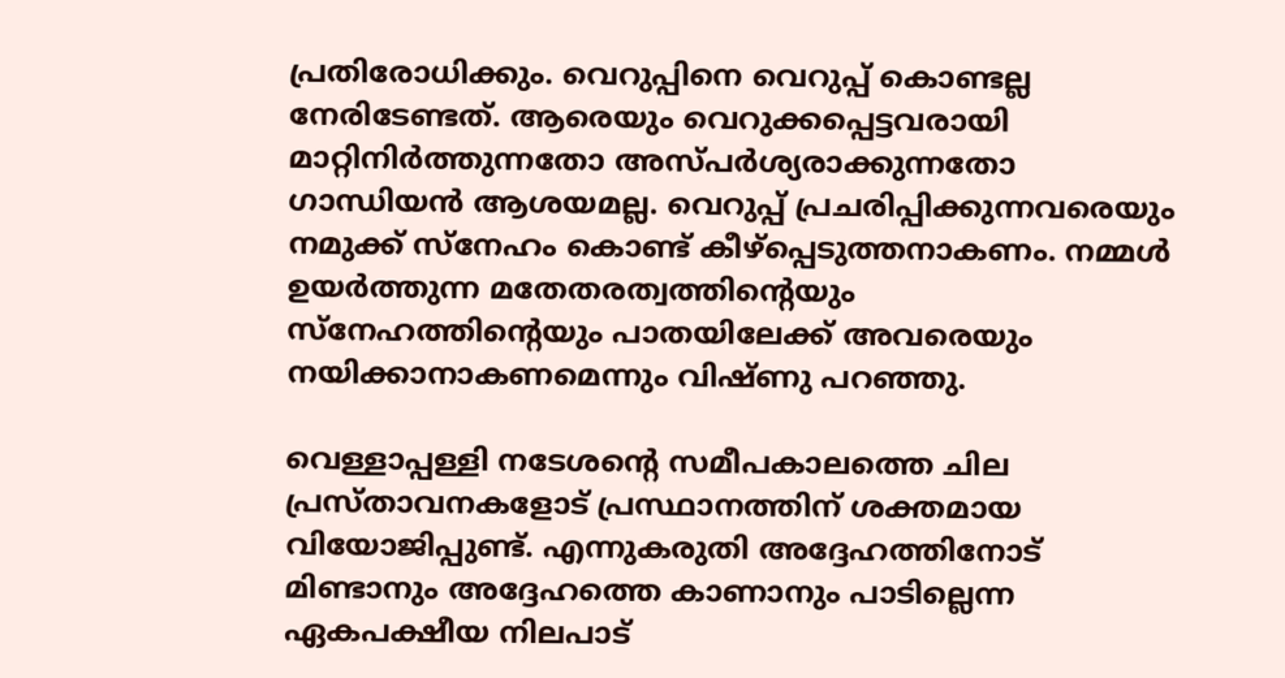പ്രതിരോധിക്കും. വെറുപ്പിനെ വെറുപ്പ് കൊണ്ടല്ല നേരിടേണ്ടത്. ആരെയും വെറുക്കപ്പെട്ടവരായി മാറ്റിനിര്‍ത്തുന്നതോ അസ്പര്‍ശ്യരാക്കുന്നതോ ഗാന്ധിയന്‍ ആശയമല്ല. വെറുപ്പ് പ്രചരിപ്പിക്കുന്നവരെയും നമുക്ക് സ്‌നേഹം കൊണ്ട് കീഴ്‌പ്പെടുത്തനാകണം. നമ്മള്‍ ഉയര്‍ത്തുന്ന മതേതരത്വത്തിന്റെയും സ്‌നേഹത്തിന്റെയും പാതയിലേക്ക് അവരെയും നയിക്കാനാകണമെന്നും വിഷ്ണു പറഞ്ഞു.

വെള്ളാപ്പള്ളി നടേശന്റെ സമീപകാലത്തെ ചില പ്രസ്താവനകളോട് പ്രസ്ഥാനത്തിന് ശക്തമായ വിയോജിപ്പുണ്ട്. എന്നുകരുതി അദ്ദേഹത്തിനോട് മിണ്ടാനും അദ്ദേഹത്തെ കാണാനും പാടില്ലെന്ന ഏകപക്ഷീയ നിലപാട്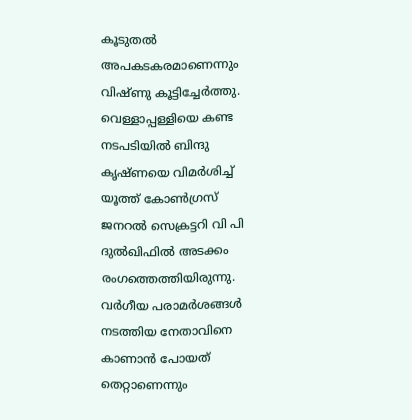കൂടുതല്‍ അപകടകരമാണെന്നും വിഷ്ണു കൂട്ടിച്ചേർത്തു. വെള്ളാപ്പള്ളിയെ കണ്ട നടപടിയിൽ ബിന്ദു കൃഷ്ണയെ വിമർശിച്ച് യൂത്ത് കോണ്‍ഗ്രസ് ജനറല്‍ സെക്രട്ടറി വി പി ദുല്‍ഖിഫില്‍ അടക്കം രംഗത്തെത്തിയിരുന്നു. വര്‍ഗീയ പരാമര്‍ശങ്ങള്‍ നടത്തിയ നേതാവിനെ കാണാന്‍ പോയത് തെറ്റാണെന്നും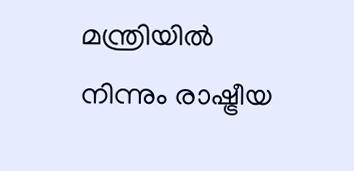മന്ത്രിയില്‍ നിന്നും രാഷ്ട്രീയ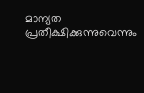മാന്യത പ്രതീക്ഷിക്കുന്നുവെന്നും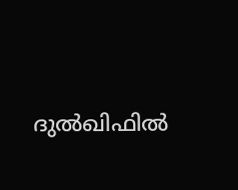ദുൽഖിഫിൽ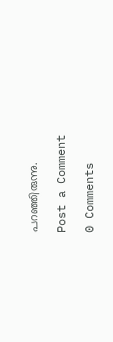പറഞ്ഞിരുന്നു.

Post a Comment

0 Comments